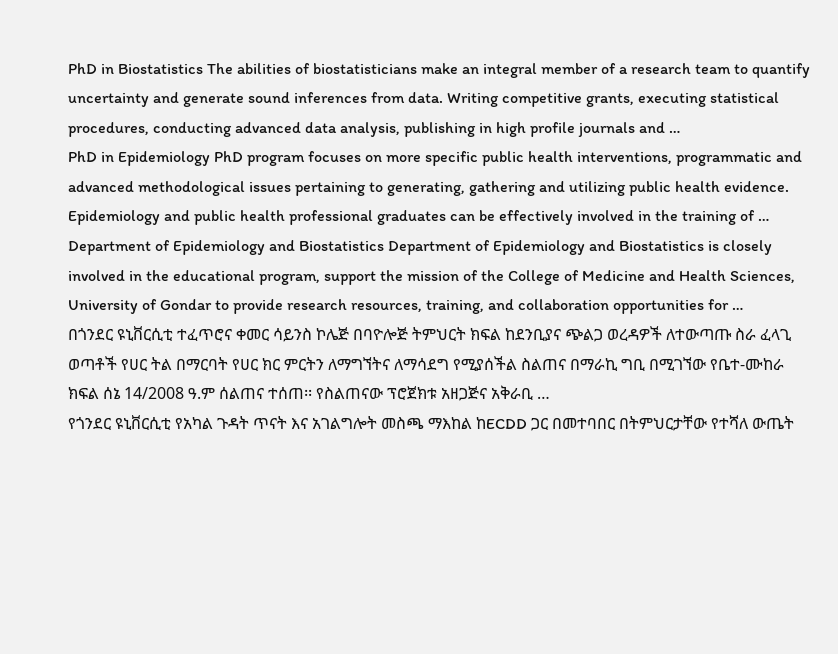PhD in Biostatistics The abilities of biostatisticians make an integral member of a research team to quantify uncertainty and generate sound inferences from data. Writing competitive grants, executing statistical procedures, conducting advanced data analysis, publishing in high profile journals and …
PhD in Epidemiology PhD program focuses on more specific public health interventions, programmatic and advanced methodological issues pertaining to generating, gathering and utilizing public health evidence. Epidemiology and public health professional graduates can be effectively involved in the training of …
Department of Epidemiology and Biostatistics Department of Epidemiology and Biostatistics is closely involved in the educational program, support the mission of the College of Medicine and Health Sciences, University of Gondar to provide research resources, training, and collaboration opportunities for …
በጎንደር ዩኒቨርሲቲ ተፈጥሮና ቀመር ሳይንስ ኮሌጅ በባዮሎጅ ትምህርት ክፍል ከደንቢያና ጭልጋ ወረዳዎች ለተውጣጡ ስራ ፈላጊ ወጣቶች የሀር ትል በማርባት የሀር ክር ምርትን ለማግኘትና ለማሳደግ የሚያሰችል ስልጠና በማራኪ ግቢ በሚገኘው የቤተ-ሙከራ ክፍል ሰኔ 14/2008 ዓ.ም ሰልጠና ተሰጠ፡፡ የስልጠናው ፕሮጀክቱ አዘጋጅና አቅራቢ …
የጎንደር ዩኒቨርሲቲ የአካል ጉዳት ጥናት እና አገልግሎት መስጫ ማእከል ከECDD ጋር በመተባበር በትምህርታቸው የተሻለ ውጤት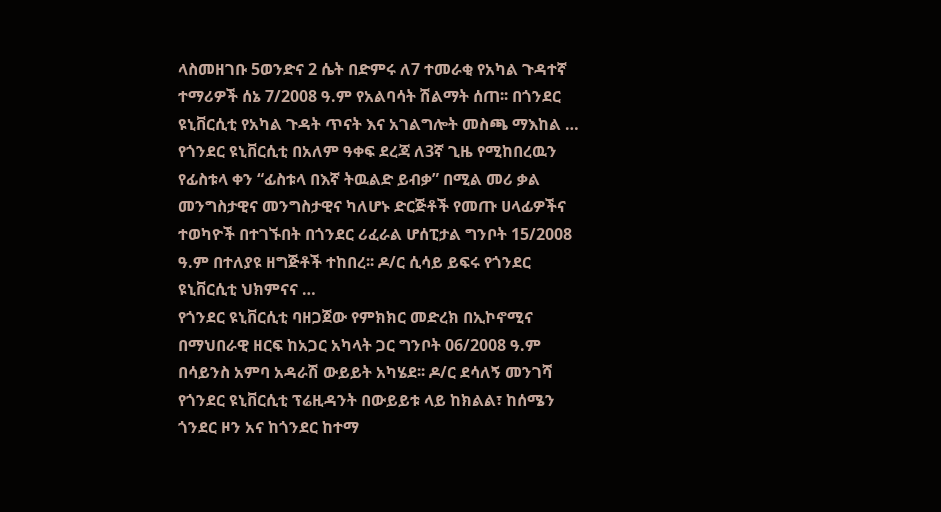ላስመዘገቡ 5ወንድና 2 ሴት በድምሩ ለ7 ተመራቂ የአካል ጉዳተኛ ተማሪዎች ሰኔ 7/2008 ዓ.ም የአልባሳት ሽልማት ሰጠ፡፡ በጎንደር ዩኒቨርሲቲ የአካል ጉዳት ጥናት እና አገልግሎት መስጫ ማእከል …
የጎንደር ዩኒቨርሲቲ በአለም ዓቀፍ ደረጃ ለ3ኛ ጊዜ የሚከበረዉን የፊስቱላ ቀን “ፊስቱላ በእኛ ትዉልድ ይብቃ” በሚል መሪ ቃል መንግስታዊና መንግስታዊና ካለሆኑ ድርጅቶች የመጡ ሀላፊዎችና ተወካዮች በተገኙበት በጎንደር ሪፈራል ሆሰፒታል ግንቦት 15/2008 ዓ.ም በተለያዩ ዘግጅቶች ተከበረ፡፡ ዶ/ር ሲሳይ ይፍሩ የጎንደር ዩኒቨርሲቲ ህክምናና …
የጎንደር ዩኒቨርሲቲ ባዘጋጀው የምክክር መድረክ በኢኮኖሚና በማህበራዊ ዘርፍ ከአጋር አካላት ጋር ግንቦት 06/2008 ዓ.ም በሳይንስ አምባ አዳራሽ ውይይት አካሄደ፡፡ ዶ/ር ደሳለኝ መንገሻ የጎንደር ዩኒቨርሲቲ ፕሬዚዳንት በውይይቱ ላይ ከክልል፣ ከሰሜን ጎንደር ዞን አና ከጎንደር ከተማ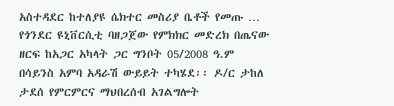አስተዳደር ከተለያዩ ሴክተር መስሪያ ቤቶች የመጡ …
የጎንደር ዩኒቨርሲቲ ባዘጋጀው የምክክር መድረክ በጤናው ዘርፍ ከአጋር አካላት ጋር ግንቦት 05/2008 ዓ.ም በሳይንስ አምባ አዳራሽ ውይይት ተካሄደ፡፡ ዶ/ር ታከለ ታደሰ የምርምርና ማህበረሰብ አገልግሎት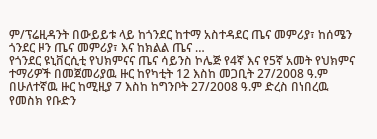ም/ፕሬዚዳንት በውይይቱ ላይ ከጎንደር ከተማ አስተዳደር ጤና መምሪያ፣ ከሰሜን ጎንደር ዞን ጤና መምሪያ፣ እና ከክልል ጤና …
የጎንደር ዩኒቨርሲቲ የህክምናና ጤና ሳይንስ ኮሌጅ የ4ኛ እና የ5ኛ አመት የህክምና ተማሪዎች በመጀመሪያዉ ዙር ከየካቲት 12 እስከ መጋቢት 27/2008 ዓ.ም በሁለተኛዉ ዙር ከሚዚያ 7 እስከ ከግንቦት 27/2008 ዓ.ም ድረስ በነበረዉ የመስክ የቡድን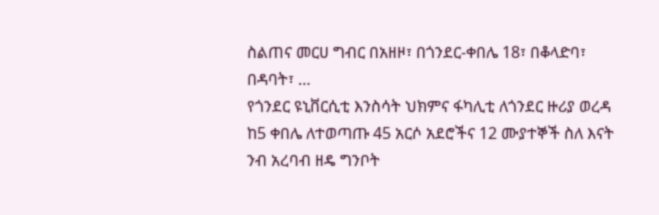ስልጠና መርሀ ግብር በአዘዞ፣ በጎንደር-ቀበሌ 18፣ በቆላድባ፣ በዳባት፣ …
የጎንደር ዩኒቨርሲቲ እንስሳት ህክምና ፋካሊቲ ለጎንደር ዙሪያ ወረዳ ከ5 ቀበሌ ለተወጣጡ 45 አርሶ አደሮችና 12 ሙያተኞች ስለ እናት ንብ አረባብ ዘዴ ግንቦት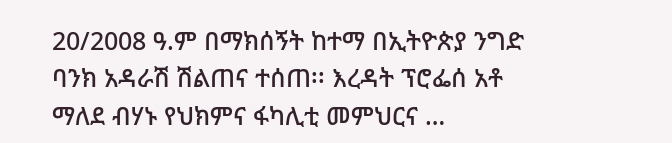20/2008 ዓ.ም በማክሰኝት ከተማ በኢትዮጵያ ንግድ ባንክ አዳራሽ ሽልጠና ተሰጠ፡፡ እረዳት ፕሮፌሰ አቶ ማለደ ብሃኑ የህክምና ፋካሊቲ መምህርና …